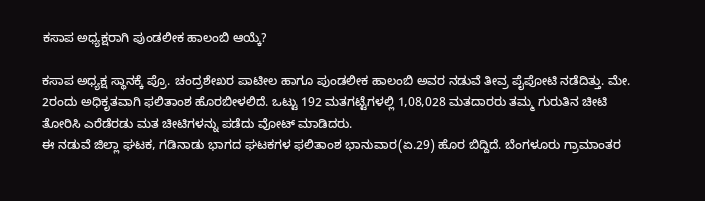ಕಸಾಪ ಅಧ್ಯಕ್ಷರಾಗಿ ಪುಂಡಲೀಕ ಹಾಲಂಬಿ ಆಯ್ಕೆ?

ಕಸಾಪ ಅಧ್ಯಕ್ಷ ಸ್ಥಾನಕ್ಕೆ ಪ್ರೊ. ಚಂದ್ರಶೇಖರ ಪಾಟೀಲ ಹಾಗೂ ಪುಂಡಲೀಕ ಹಾಲಂಬಿ ಅವರ ನಡುವೆ ತೀವ್ರ ಪೈಪೋಟಿ ನಡೆದಿತ್ತು. ಮೇ. 2ರಂದು ಅಧಿಕೃತವಾಗಿ ಫಲಿತಾಂಶ ಹೊರಬೀಳಲಿದೆ. ಒಟ್ಟು 192 ಮತಗಟ್ಟೆಗಳಲ್ಲಿ 1,08,028 ಮತದಾರರು ತಮ್ಮ ಗುರುತಿನ ಚೀಟಿ ತೋರಿಸಿ ಎರೆಡೆರಡು ಮತ ಚೀಟಿಗಳನ್ನು ಪಡೆದು ವೋಟ್ ಮಾಡಿದರು.
ಈ ನಡುವೆ ಜಿಲ್ಲಾ ಘಟಕ, ಗಡಿನಾಡು ಭಾಗದ ಘಟಕಗಳ ಫಲಿತಾಂಶ ಭಾನುವಾರ(ಏ.29) ಹೊರ ಬಿದ್ದಿದೆ. ಬೆಂಗಳೂರು ಗ್ರಾಮಾಂತರ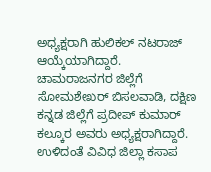ಅಧ್ಯಕ್ಷರಾಗಿ ಹುಲಿಕಲ್ ನಟರಾಜ್ ಆಯ್ಕೆಯಾಗಿದ್ದಾರೆ. ಚಾಮರಾಜನಗರ ಜಿಲ್ಲೆಗೆ ಸೋಮಶೇಖರ್ ಬಿಸಲವಾಡಿ, ದಕ್ಷಿಣ ಕನ್ನಡ ಜಿಲ್ಲೆಗೆ ಪ್ರದೀಪ್ ಕುಮಾರ್ ಕಲ್ಕೂರ ಅವರು ಅಧ್ಯಕ್ಷರಾಗಿದ್ದಾರೆ.
ಉಳಿದಂತೆ ವಿವಿಧ ಜಿಲ್ಲಾ ಕಸಾಪ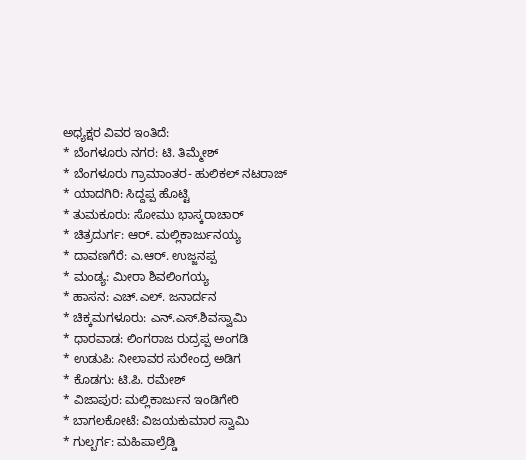ಅಧ್ಯಕ್ಷರ ವಿವರ ಇಂತಿದೆ:
* ಬೆಂಗಳೂರು ನಗರ: ಟಿ. ತಿಮ್ಮೇಶ್
* ಬೆಂಗಳೂರು ಗ್ರಾಮಾಂತರ- ಹುಲಿಕಲ್ ನಟರಾಜ್
* ಯಾದಗಿರಿ: ಸಿದ್ದಪ್ಪ ಹೊಟ್ಟಿ
* ತುಮಕೂರು: ಸೋಮು ಭಾಸ್ಕರಾಚಾರ್
* ಚಿತ್ರದುರ್ಗ: ಆರ್. ಮಲ್ಲಿಕಾರ್ಜುನಯ್ಯ
* ದಾವಣಗೆರೆ: ಎ.ಆರ್. ಉಜ್ಜನಪ್ಪ
* ಮಂಡ್ಯ: ಮೀರಾ ಶಿವಲಿಂಗಯ್ಯ
* ಹಾಸನ: ಎಚ್.ಎಲ್. ಜನಾರ್ದನ
* ಚಿಕ್ಕಮಗಳೂರು: ಎನ್.ಎಸ್.ಶಿವಸ್ವಾಮಿ
* ಧಾರವಾಡ: ಲಿಂಗರಾಜ ರುದ್ರಪ್ಪ ಅಂಗಡಿ
* ಉಡುಪಿ: ನೀಲಾವರ ಸುರೇಂದ್ರ ಅಡಿಗ
* ಕೊಡಗು: ಟಿ.ಪಿ. ರಮೇಶ್
* ವಿಜಾಪುರ: ಮಲ್ಲಿಕಾರ್ಜುನ ಇಂಡಿಗೇರಿ
* ಬಾಗಲಕೋಟೆ: ವಿಜಯಕುಮಾರ ಸ್ವಾಮಿ
* ಗುಲ್ಬರ್ಗ: ಮಹಿಪಾಲ್ರೆಡ್ಡಿ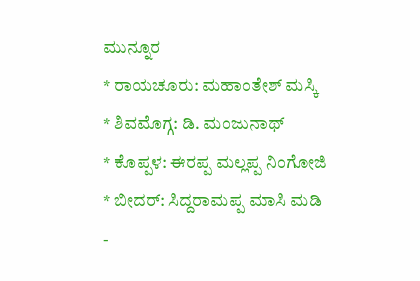ಮುನ್ನೂರ
* ರಾಯಚೂರು: ಮಹಾಂತೇಶ್ ಮಸ್ಕಿ
* ಶಿವಮೊಗ್ಗ: ಡಿ. ಮಂಜುನಾಥ್
* ಕೊಪ್ಪಳ: ಈರಪ್ಪ ಮಲ್ಲಪ್ಪ ನಿಂಗೋಜಿ
* ಬೀದರ್: ಸಿದ್ದರಾಮಪ್ಪ ಮಾಸಿ ಮಡಿ
-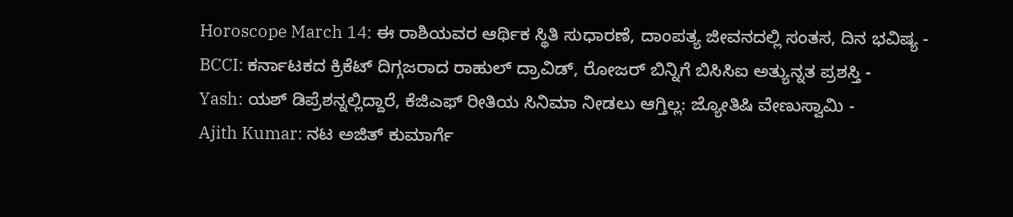Horoscope March 14: ಈ ರಾಶಿಯವರ ಆರ್ಥಿಕ ಸ್ಥಿತಿ ಸುಧಾರಣೆ, ದಾಂಪತ್ಯ ಜೀವನದಲ್ಲಿ ಸಂತಸ, ದಿನ ಭವಿಷ್ಯ -
BCCI: ಕರ್ನಾಟಕದ ಕ್ರಿಕೆಟ್ ದಿಗ್ಗಜರಾದ ರಾಹುಲ್ ದ್ರಾವಿಡ್, ರೋಜರ್ ಬಿನ್ನಿಗೆ ಬಿಸಿಸಿಐ ಅತ್ಯುನ್ನತ ಪ್ರಶಸ್ತಿ -
Yash: ಯಶ್ ಡಿಪ್ರೆಶನ್ನಲ್ಲಿದ್ದಾರೆ, ಕೆಜಿಎಫ್ ರೀತಿಯ ಸಿನಿಮಾ ನೀಡಲು ಆಗ್ತಿಲ್ಲ: ಜ್ಯೋತಿಷಿ ವೇಣುಸ್ವಾಮಿ -
Ajith Kumar: ನಟ ಅಜಿತ್ ಕುಮಾರ್ಗೆ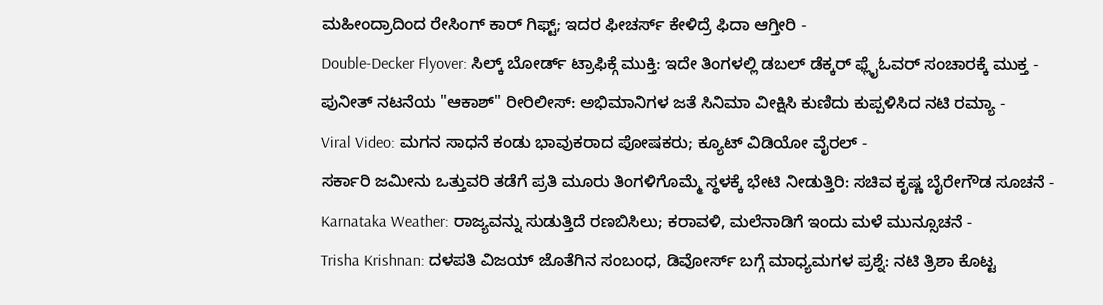ಮಹೀಂದ್ರಾದಿಂದ ರೇಸಿಂಗ್ ಕಾರ್ ಗಿಫ್ಟ್; ಇದರ ಫೀಚರ್ಸ್ ಕೇಳಿದ್ರೆ ಫಿದಾ ಆಗ್ತೀರಿ -
Double-Decker Flyover: ಸಿಲ್ಕ್ ಬೋರ್ಡ್ ಟ್ರಾಫಿಕ್ಗೆ ಮುಕ್ತಿ: ಇದೇ ತಿಂಗಳಲ್ಲಿ ಡಬಲ್ ಡೆಕ್ಕರ್ ಫ್ಲೈಓವರ್ ಸಂಚಾರಕ್ಕೆ ಮುಕ್ತ -
ಪುನೀತ್ ನಟನೆಯ "ಆಕಾಶ್" ರೀರಿಲೀಸ್: ಅಭಿಮಾನಿಗಳ ಜತೆ ಸಿನಿಮಾ ವೀಕ್ಷಿಸಿ ಕುಣಿದು ಕುಪ್ಪಳಿಸಿದ ನಟಿ ರಮ್ಯಾ -
Viral Video: ಮಗನ ಸಾಧನೆ ಕಂಡು ಭಾವುಕರಾದ ಪೋಷಕರು; ಕ್ಯೂಟ್ ವಿಡಿಯೋ ವೈರಲ್ -
ಸರ್ಕಾರಿ ಜಮೀನು ಒತ್ತುವರಿ ತಡೆಗೆ ಪ್ರತಿ ಮೂರು ತಿಂಗಳಿಗೊಮ್ಮೆ ಸ್ಥಳಕ್ಕೆ ಭೇಟಿ ನೀಡುತ್ತಿರಿ: ಸಚಿವ ಕೃಷ್ಣ ಬೈರೇಗೌಡ ಸೂಚನೆ -
Karnataka Weather: ರಾಜ್ಯವನ್ನು ಸುಡುತ್ತಿದೆ ರಣಬಿಸಿಲು; ಕರಾವಳಿ, ಮಲೆನಾಡಿಗೆ ಇಂದು ಮಳೆ ಮುನ್ಸೂಚನೆ -
Trisha Krishnan: ದಳಪತಿ ವಿಜಯ್ ಜೊತೆಗಿನ ಸಂಬಂಧ, ಡಿವೋರ್ಸ್ ಬಗ್ಗೆ ಮಾಧ್ಯಮಗಳ ಪ್ರಶ್ನೆ: ನಟಿ ತ್ರಿಶಾ ಕೊಟ್ಟ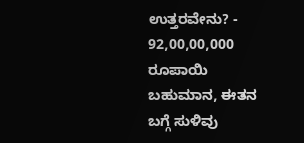ಉತ್ತರವೇನು? -
92,00,00,000 ರೂಪಾಯಿ ಬಹುಮಾನ, ಈತನ ಬಗ್ಗೆ ಸುಳಿವು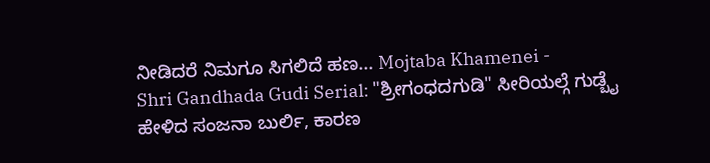ನೀಡಿದರೆ ನಿಮಗೂ ಸಿಗಲಿದೆ ಹಣ... Mojtaba Khamenei -
Shri Gandhada Gudi Serial: "ಶ್ರೀಗಂಧದಗುಡಿ" ಸೀರಿಯಲ್ಗೆ ಗುಡ್ಬೈ ಹೇಳಿದ ಸಂಜನಾ ಬುರ್ಲಿ, ಕಾರಣ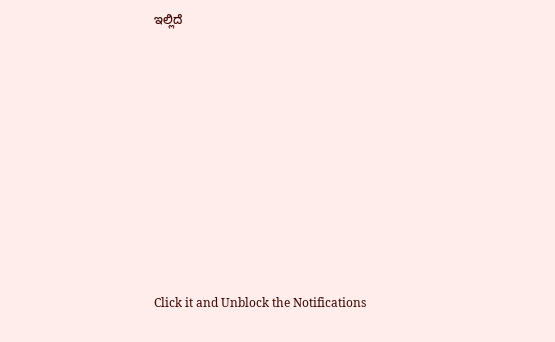ಇಲ್ಲಿದೆ












Click it and Unblock the Notifications